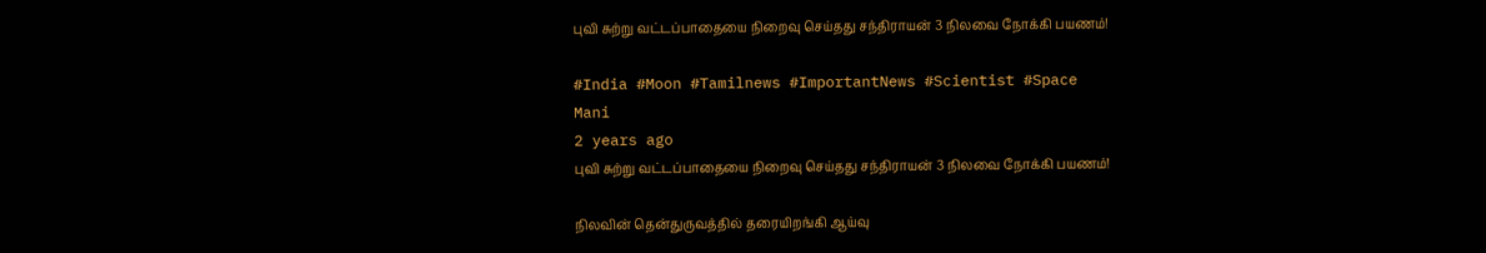புவி சுற்று வட்டப்பாதையை நிறைவு செய்தது சந்திராயன் 3 நிலவை நோக்கி பயணம்!

#India #Moon #Tamilnews #ImportantNews #Scientist #Space
Mani
2 years ago
புவி சுற்று வட்டப்பாதையை நிறைவு செய்தது சந்திராயன் 3 நிலவை நோக்கி பயணம்!

நிலவின் தென்துருவத்தில் தரையிறங்கி ஆய்வு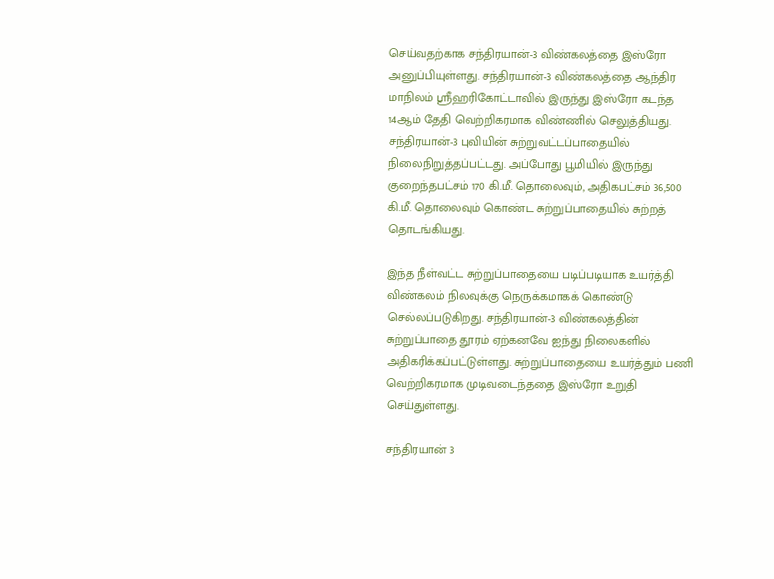செய்வதற்காக சந்திரயான்-3 விண்கலத்தை இஸ்ரோ அனுப்பியுள்ளது. சந்திரயான்-3 விண்கலத்தை ஆந்திர மாநிலம் ஸ்ரீஹரிகோட்டாவில் இருந்து இஸ்ரோ கடந்த 14ஆம் தேதி வெற்றிகரமாக விண்ணில் செலுத்தியது. சந்திரயான்-3 புவியின் சுற்றுவட்டப்பாதையில் நிலைநிறுத்தப்பட்டது. அப்போது பூமியில் இருந்து குறைந்தபட்சம் 170 கி.மீ. தொலைவும், அதிகபட்சம் 36,500 கி.மீ. தொலைவும் கொண்ட சுற்றுப்பாதையில் சுற்றத் தொடங்கியது.

இந்த நீள்வட்ட சுற்றுப்பாதையை படிப்படியாக உயர்த்தி விண்கலம் நிலவுக்கு நெருக்கமாகக் கொண்டு செல்லப்படுகிறது. சந்திரயான்-3 விண்கலத்தின் சுற்றுப்பாதை தூரம் ஏற்கனவே ஐந்து நிலைகளில் அதிகரிக்கப்பட்டுள்ளது. சுற்றுப்பாதையை உயர்த்தும் பணி வெற்றிகரமாக முடிவடைந்ததை இஸ்ரோ உறுதி செய்துள்ளது.

சந்திரயான் 3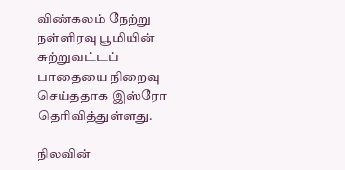விண்கலம் நேற்று நள்ளிரவு பூமியின் சுற்றுவட்டப் பாதையை நிறைவு செய்ததாக இஸ்ரோ தெரிவித்துள்ளது.

நிலவின்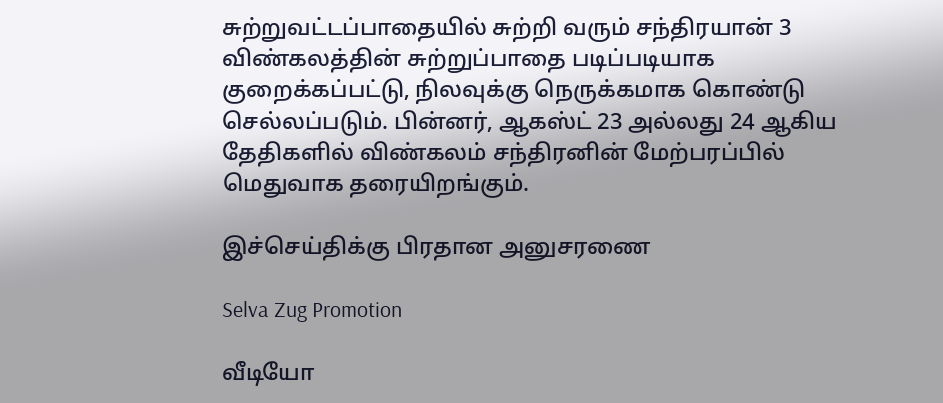சுற்றுவட்டப்பாதையில் சுற்றி வரும் சந்திரயான் 3 விண்கலத்தின் சுற்றுப்பாதை படிப்படியாக குறைக்கப்பட்டு, நிலவுக்கு நெருக்கமாக கொண்டு செல்லப்படும். பின்னர், ஆகஸ்ட் 23 அல்லது 24 ஆகிய தேதிகளில் விண்கலம் சந்திரனின் மேற்பரப்பில் மெதுவாக தரையிறங்கும்.

இச்செய்திக்கு பிரதான அனுசரணை

Selva Zug Promotion

வீடியோ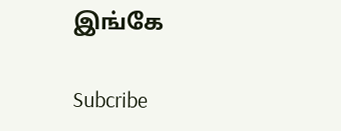இங்கே

Subcribe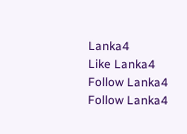Lanka4
Like Lanka4
Follow Lanka4
Follow Lanka4